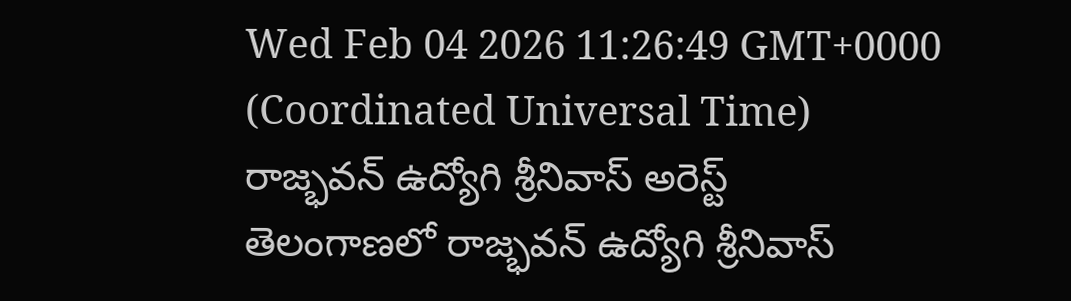Wed Feb 04 2026 11:26:49 GMT+0000 (Coordinated Universal Time)
రాజ్భవన్ ఉద్యోగి శ్రీనివాస్ అరెస్ట్
తెలంగాణలో రాజ్భవన్ ఉద్యోగి శ్రీనివాస్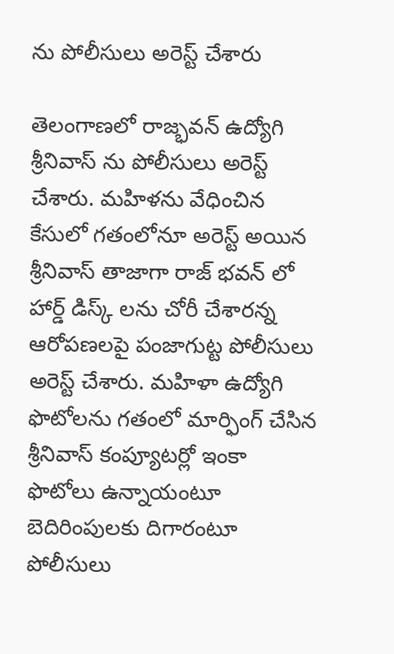ను పోలీసులు అరెస్ట్ చేశారు

తెలంగాణలో రాజ్భవన్ ఉద్యోగి శ్రీనివాస్ ను పోలీసులు అరెస్ట్ చేశారు. మహిళను వేధించిన కేసులో గతంలోనూ అరెస్ట్ అయిన శ్రీనివాస్ తాజాగా రాజ్ భవన్ లో హార్డ్ డిస్క్ లను చోరీ చేశారన్న ఆరోపణలపై పంజాగుట్ట పోలీసులు అరెస్ట్ చేశారు. మహిళా ఉద్యోగి ఫొటోలను గతంలో మార్ఫింగ్ చేసిన శ్రీనివాస్ కంప్యూటర్లో ఇంకా ఫొటోలు ఉన్నాయంటూ బెదిరింపులకు దిగారంటూ పోలీసులు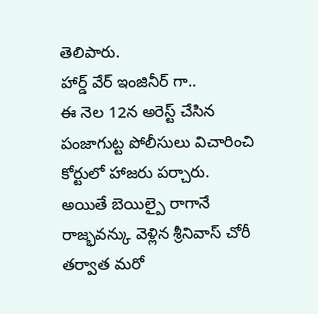తెలిపారు.
హార్డ్ వేర్ ఇంజినీర్ గా..
ఈ నెల 12న అరెస్ట్ చేసిన పంజాగుట్ట పోలీసులు విచారించి కోర్టులో హాజరు పర్చారు. అయితే బెయిల్పై రాగానే రాజ్భవన్కు వెళ్లిన శ్రీనివాస్ చోరీ తర్వాత మరో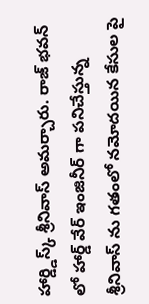హార్డ్డిస్క్ శ్రీనివాస్ అమర్చారు. రాజ్ భవన్ లో హార్డ్ వేర్ ఇంజినీర్ గా పనిచేస్తున్న శ్రీనివాస్ ను గతంలో నమోదయిన కేసుల పై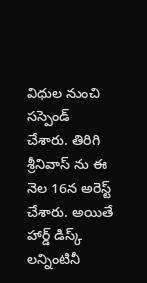విధుల నుంచి సస్పెండ్ చేశారు. తిరిగి శ్రీనివాస్ ను ఈ నెల 16న అరెస్ట్ చేశారు. అయితే హార్డ్ డిస్క్ లన్నింటినీ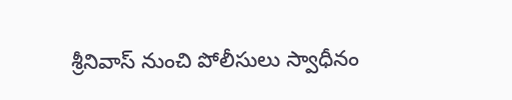శ్రీనివాస్ నుంచి పోలీసులు స్వాధీనం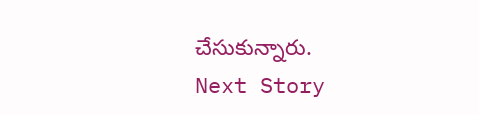చేసుకున్నారు.
Next Story